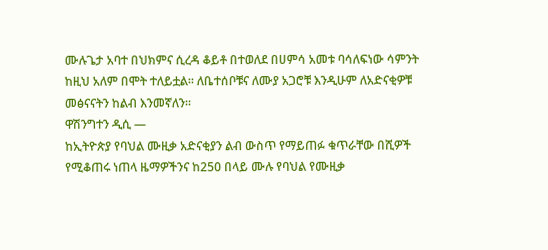ሙሉጌታ አባተ በህክምና ሲረዳ ቆይቶ በተወለደ በሀምሳ አመቱ ባሳለፍነው ሳምንት ከዚህ አለም በሞት ተለይቷል። ለቤተሰቦቹና ለሙያ አጋሮቹ እንዲሁም ለአድናቂዎቹ መፅናናትን ከልብ እንመኛለን።
ዋሽንግተን ዲሲ —
ከኢትዮጵያ የባህል ሙዚቃ አድናቂያን ልብ ውስጥ የማይጠፉ ቁጥራቸው በሺዎች የሚቆጠሩ ነጠላ ዜማዎችንና ከ250 በላይ ሙሉ የባህል የሙዚቃ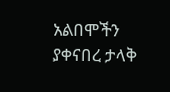አልበሞችን ያቀናበረ ታላቅ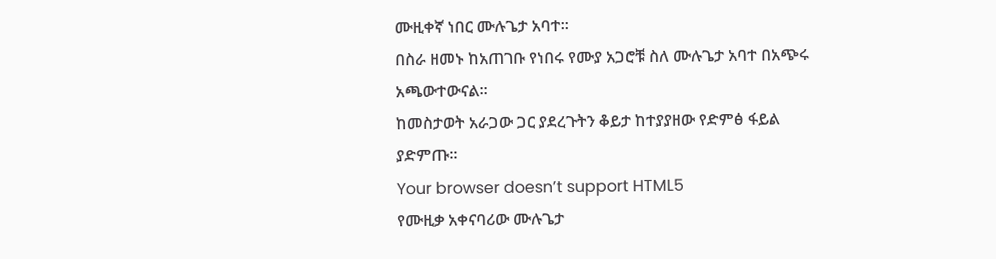ሙዚቀኛ ነበር ሙሉጌታ አባተ።
በስራ ዘመኑ ከአጠገቡ የነበሩ የሙያ አጋሮቹ ስለ ሙሉጌታ አባተ በአጭሩ አጫውተውናል።
ከመስታወት አራጋው ጋር ያደረጉትን ቆይታ ከተያያዘው የድምፅ ፋይል ያድምጡ።
Your browser doesn’t support HTML5
የሙዚቃ አቀናባሪው ሙሉጌታ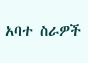አባተ ስራዎች